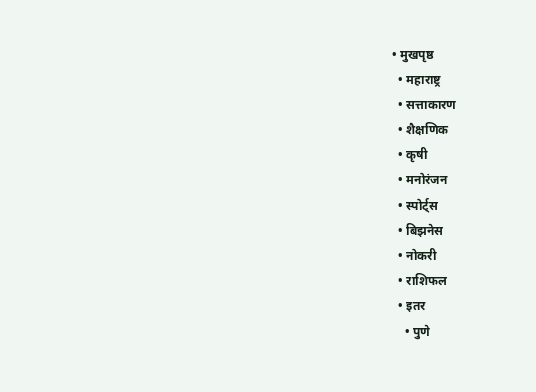• मुखपृष्ठ
  • महाराष्ट्र
  • सत्ताकारण
  • शैक्षणिक
  • कृषी
  • मनोरंजन
  • स्पोर्ट्स
  • बिझनेस
  • नोकरी
  • राशिफल
  • इतर
    • पुणे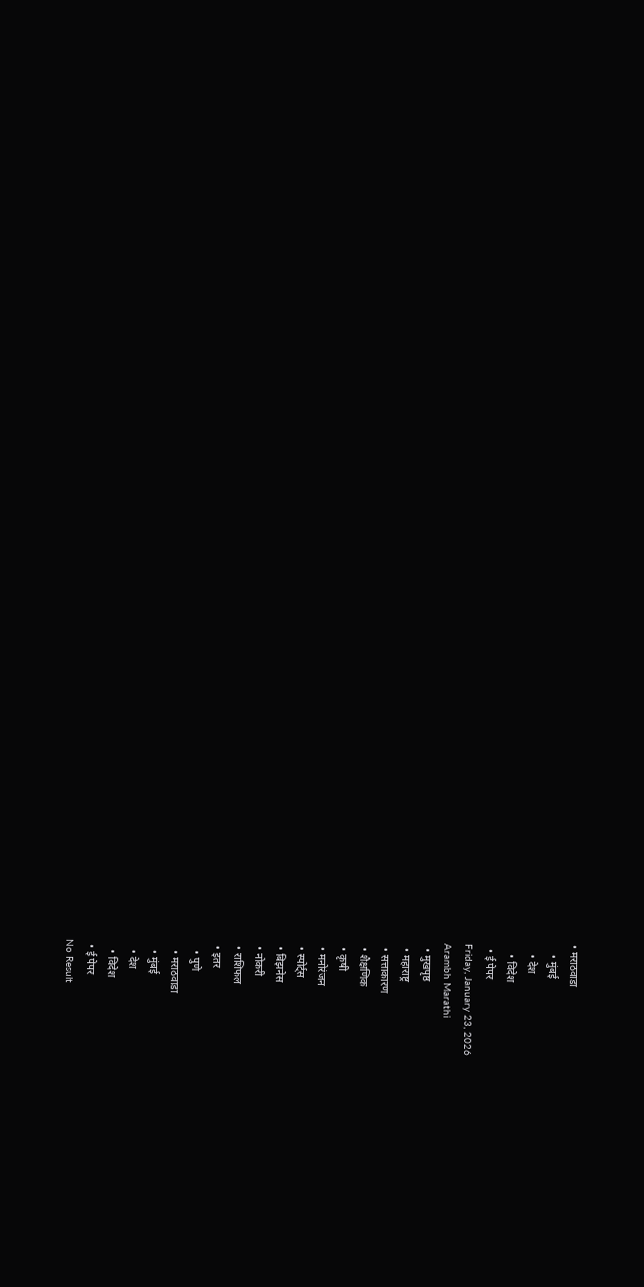• मराठवाडा
    • मुंबई
    • देश
    • विदेश
  • ई पेपर
Friday, January 23, 2026
Arambh Marathi
  • मुखपृष्ठ
  • महाराष्ट्र
  • सत्ताकारण
  • शैक्षणिक
  • कृषी
  • मनोरंजन
  • स्पोर्ट्स
  • बिझनेस
  • नोकरी
  • राशिफल
  • इतर
    • पुणे
    • मराठवाडा
    • मुंबई
    • देश
    • विदेश
  • ई पेपर
No Result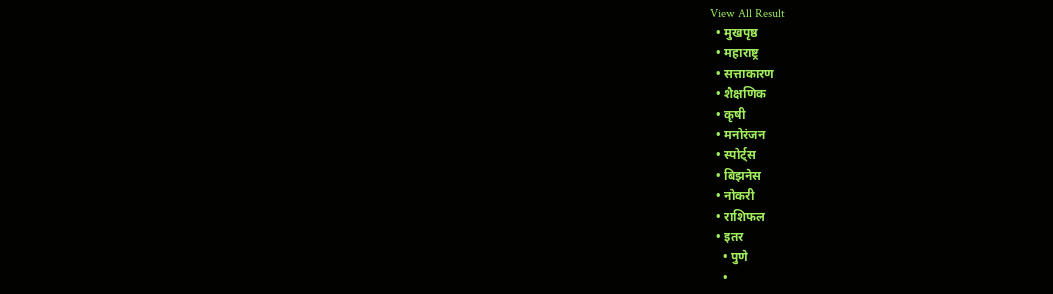View All Result
  • मुखपृष्ठ
  • महाराष्ट्र
  • सत्ताकारण
  • शैक्षणिक
  • कृषी
  • मनोरंजन
  • स्पोर्ट्स
  • बिझनेस
  • नोकरी
  • राशिफल
  • इतर
    • पुणे
    •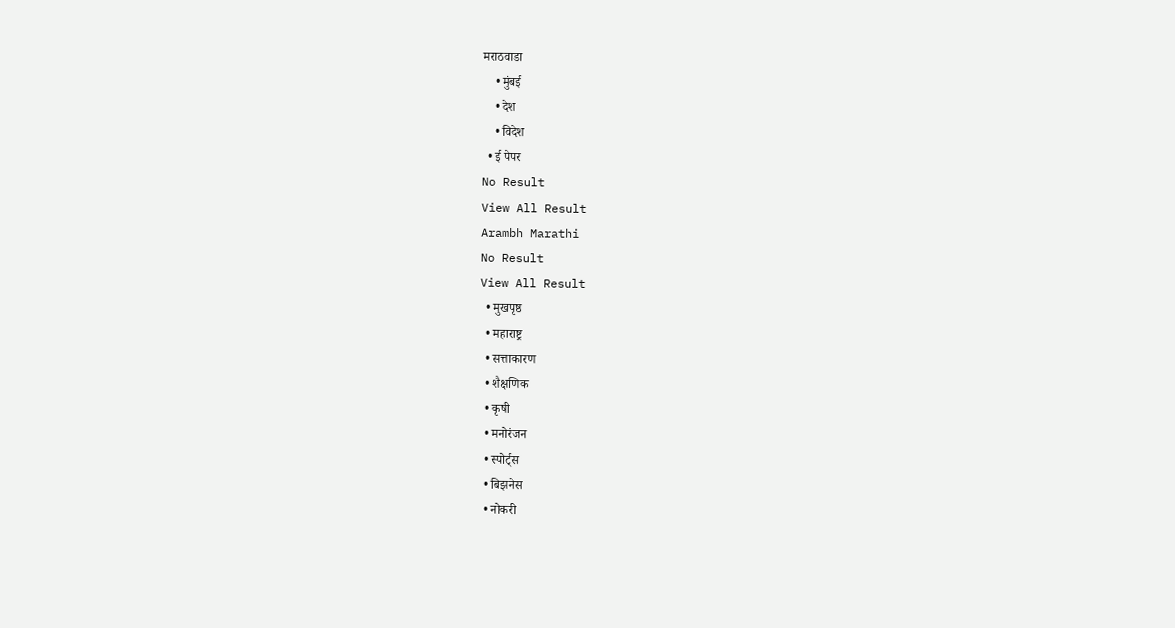मराठवाडा
    • मुंबई
    • देश
    • विदेश
  • ई पेपर
No Result
View All Result
Arambh Marathi
No Result
View All Result
  • मुखपृष्ठ
  • महाराष्ट्र
  • सत्ताकारण
  • शैक्षणिक
  • कृषी
  • मनोरंजन
  • स्पोर्ट्स
  • बिझनेस
  • नोकरी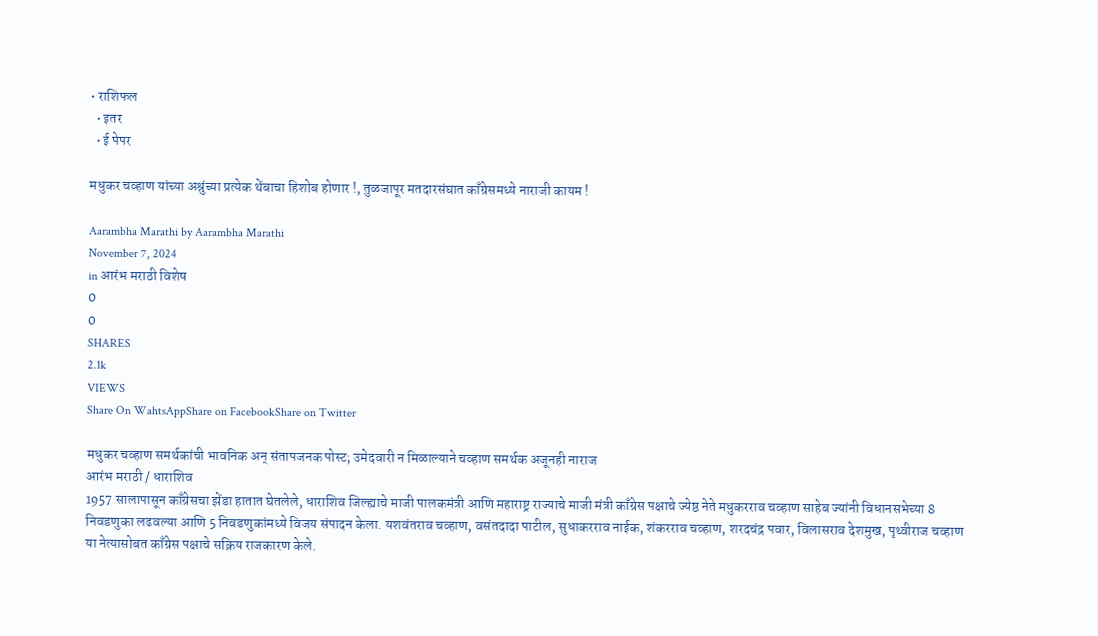• राशिफल
  • इतर
  • ई पेपर

मधुकर चव्हाण यांच्या अश्रुंच्या प्रत्येक थेंबाचा हिशोब होणार !, तुळजापूर मतदारसंघात काँग्रेसमध्ये नाराजी कायम !

Aarambha Marathi by Aarambha Marathi
November 7, 2024
in आरंभ मराठी विशेष
0
0
SHARES
2.1k
VIEWS
Share On WahtsAppShare on FacebookShare on Twitter

मधुकर चव्हाण समर्थकांची भावनिक अन् संतापजनक पोस्ट; उमेदवारी न मिळाल्याने चव्हाण समर्थक अजूनही नाराज
आरंभ मराठी / धाराशिव
1957 सालापासून काँग्रेसचा झेंडा हातात घेतलेले, धाराशिव जिल्ह्याचे माजी पालकमंत्री आणि महाराष्ट्र राज्याचे माजी मंत्री काँग्रेस पक्षाचे ज्येष्ठ नेते मधुकरराव चव्हाण साहेब ज्यांनी विधानसभेच्या 8 निवडणुका लढवल्या आणि 5 निवडणुकांमध्ये विजय संपादन केला. यशवंतराव चव्हाण, वसंतदादा पाटील, सुधाकरराव नाईक, शंकरराव चव्हाण, शरदचंद्र पवार, विलासराव देशमुख, पृथ्वीराज चव्हाण या नेत्यासोबत काँग्रेस पक्षाचे सक्रिय राजकारण केले.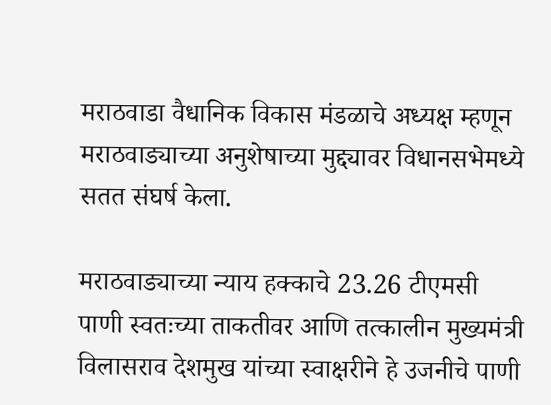मराठवाडा वैधानिक विकास मंडळाचे अध्यक्ष म्हणून मराठवाड्याच्या अनुशेषाच्या मुद्द्यावर विधानसभेमध्ये सतत संघर्ष केला.

मराठवाड्याच्या न्याय हक्काचे 23.26 टीएमसी पाणी स्वतःच्या ताकतीवर आणि तत्कालीन मुख्यमंत्री विलासराव देशमुख यांच्या स्वाक्षरीने हे उजनीचे पाणी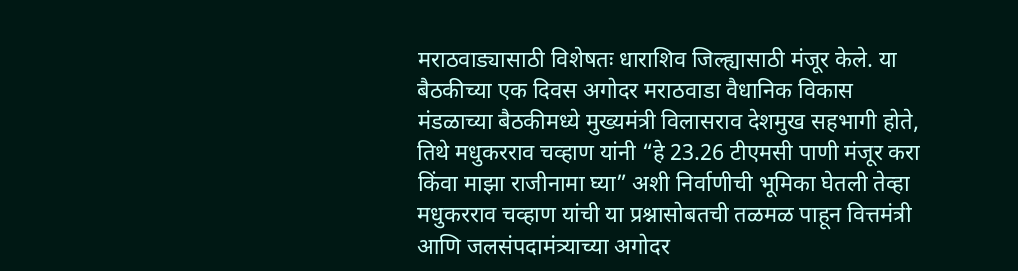मराठवाड्यासाठी विशेषतः धाराशिव जिल्ह्यासाठी मंजूर केले. या बैठकीच्या एक दिवस अगोदर मराठवाडा वैधानिक विकास मंडळाच्या बैठकीमध्ये मुख्यमंत्री विलासराव देशमुख सहभागी होते, तिथे मधुकरराव चव्हाण यांनी “हे 23.26 टीएमसी पाणी मंजूर करा किंवा माझा राजीनामा घ्या” अशी निर्वाणीची भूमिका घेतली तेव्हा मधुकरराव चव्हाण यांची या प्रश्नासोबतची तळमळ पाहून वित्तमंत्री आणि जलसंपदामंत्र्याच्या अगोदर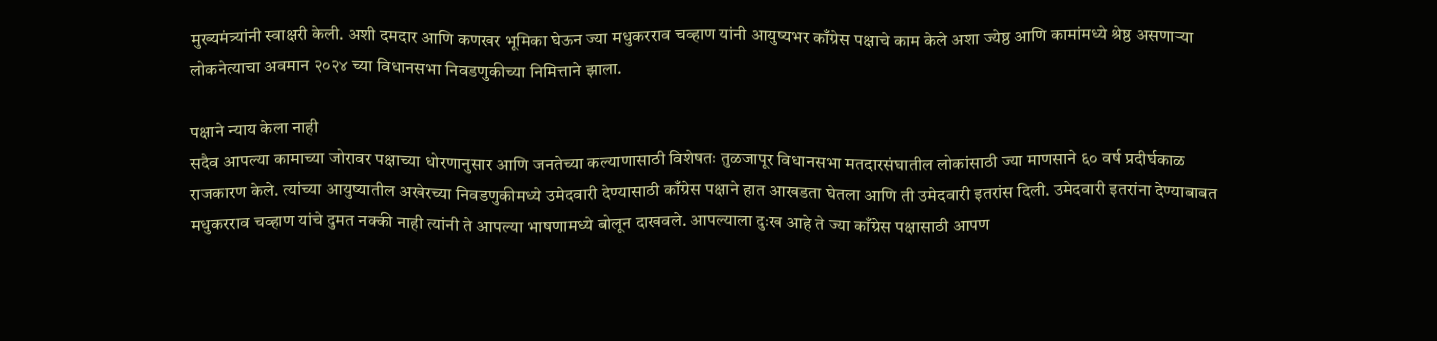मुख्यमंत्र्यांनी स्वाक्षरी केली. अशी दमदार आणि कणखर भूमिका घेऊन ज्या मधुकरराव चव्हाण यांनी आयुष्यभर काँग्रेस पक्षाचे काम केले अशा ज्येष्ठ आणि कामांमध्ये श्रेष्ठ असणाऱ्या लोकनेत्याचा अवमान २०२४ च्या विधानसभा निवडणुकीच्या निमित्ताने झाला.

पक्षाने न्याय केला नाही
सदैव आपल्या कामाच्या जोरावर पक्षाच्या धोरणानुसार आणि जनतेच्या कल्याणासाठी विशेषतः तुळजापूर विधानसभा मतदारसंघातील लोकांसाठी ज्या माणसाने ६० वर्ष प्रदीर्घकाळ राजकारण केले. त्यांच्या आयुष्यातील अखेरच्या निवडणुकीमध्ये उमेदवारी देण्यासाठी काँग्रेस पक्षाने हात आखडता घेतला आणि ती उमेदवारी इतरांस दिली. उमेदवारी इतरांना देण्याबाबत मधुकरराव चव्हाण यांचे दुमत नक्की नाही त्यांनी ते आपल्या भाषणामध्ये बोलून दाखवले. आपल्याला दुःख आहे ते ज्या काँग्रेस पक्षासाठी आपण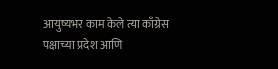आयुष्यभर काम केले त्या काँग्रेस पक्षाच्या प्रदेश आणि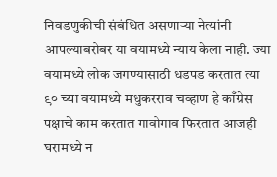निवडणुकीची संबंधित असणाऱ्या नेत्यांनी आपल्याबरोबर या वयामध्ये न्याय केला नाही. ज्या वयामध्ये लोक जगण्यासाठी धडपड करतात त्या ९० च्या वयामध्ये मधुकरराव चव्हाण हे काँग्रेस पक्षाचे काम करतात गावोगाव फिरतात आजही घरामध्ये न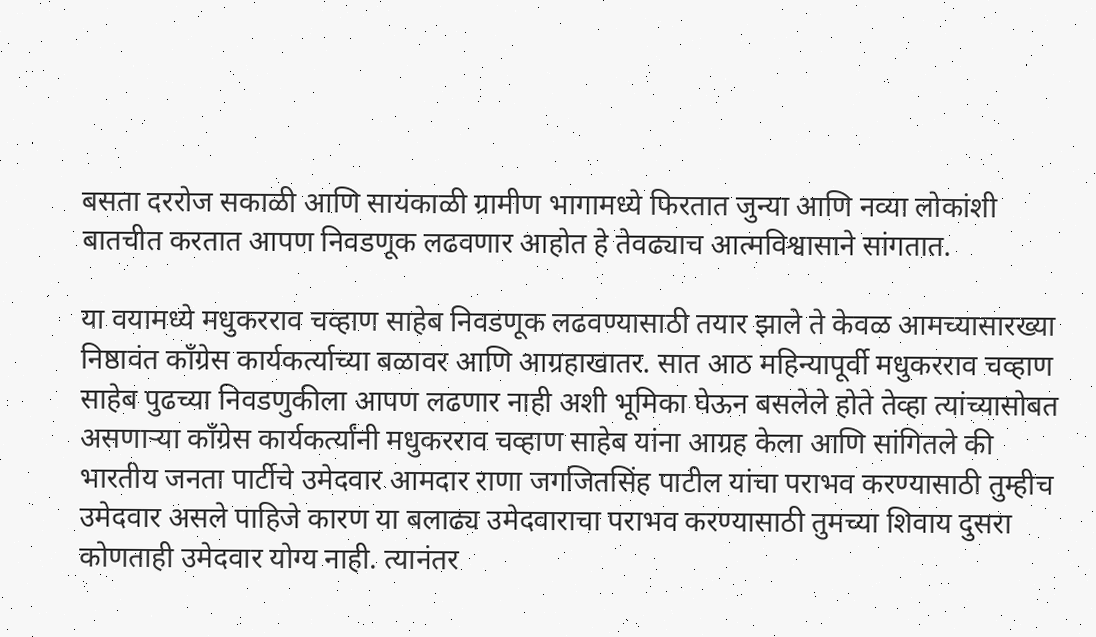बसता दररोज सकाळी आणि सायंकाळी ग्रामीण भागामध्ये फिरतात जुन्या आणि नव्या लोकांशी बातचीत करतात आपण निवडणूक लढवणार आहोत हे तेवढ्याच आत्मविश्वासाने सांगतात.

या वयामध्ये मधुकरराव चव्हाण साहेब निवडणूक लढवण्यासाठी तयार झाले ते केवळ आमच्यासारख्या निष्ठावंत काँग्रेस कार्यकर्त्याच्या बळावर आणि आग्रहाखातर. सात आठ महिन्यापूर्वी मधुकरराव चव्हाण साहेब पुढच्या निवडणुकीला आपण लढणार नाही अशी भूमिका घेऊन बसलेले होते तेव्हा त्यांच्यासोबत असणाऱ्या काँग्रेस कार्यकर्त्यांनी मधुकरराव चव्हाण साहेब यांना आग्रह केला आणि सांगितले की भारतीय जनता पार्टीचे उमेदवार आमदार राणा जगजितसिंह पाटील यांचा पराभव करण्यासाठी तुम्हीच उमेदवार असले पाहिजे कारण या बलाढ्य उमेदवाराचा पराभव करण्यासाठी तुमच्या शिवाय दुसरा कोणताही उमेदवार योग्य नाही. त्यानंतर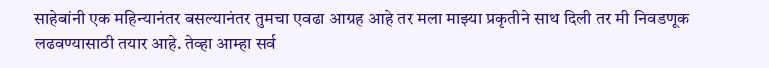साहेबांनी एक महिन्यानंतर बसल्यानंतर तुमचा एवढा आग्रह आहे तर मला माझ्या प्रकृतीने साथ दिली तर मी निवडणूक लढवण्यासाठी तयार आहे. तेव्हा आम्हा सर्व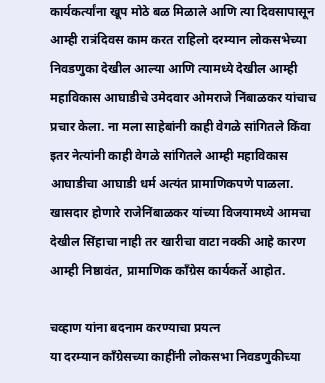कार्यकर्त्यांना खूप मोठे बळ मिळाले आणि त्या दिवसापासून आम्ही रात्रंदिवस काम करत राहिलो दरम्यान लोकसभेच्या निवडणुका देखील आल्या आणि त्यामध्ये देखील आम्ही महाविकास आघाडीचे उमेदवार ओमराजे निंबाळकर यांचाच प्रचार केला. ना मला साहेबांनी काही वेगळे सांगितले किंवा इतर नेत्यांनी काही वेगळे सांगितले आम्ही महाविकास आघाडीचा आघाडी धर्म अत्यंत प्रामाणिकपणे पाळला. खासदार होणारे राजेनिंबाळकर यांच्या विजयामध्ये आमचा देखील सिंहाचा नाही तर खारीचा वाटा नक्की आहे कारण आम्ही निष्ठावंत, प्रामाणिक काँग्रेस कार्यकर्ते आहोत.

चव्हाण यांना बदनाम करण्याचा प्रयत्न
या दरम्यान काँग्रेसच्या काहींनी लोकसभा निवडणुकीच्या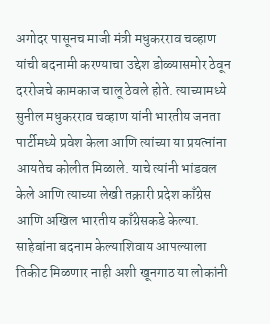अगोदर पासूनच माजी मंत्री मधुकरराव चव्हाण यांची बदनामी करण्याचा उद्देश डोळ्यासमोर ठेवून दररोजचे कामकाज चालू ठेवले होते. त्याच्यामध्ये सुनील मधुकरराव चव्हाण यांनी भारतीय जनता पार्टीमध्ये प्रवेश केला आणि त्यांच्या या प्रयत्नांना आयतेच कोलीत मिळाले. याचे त्यांनी भांडवल केले आणि त्याच्या लेखी तक्रारी प्रदेश काँग्रेस आणि अखिल भारतीय काँग्रेसकडे केल्या. साहेबांना बदनाम केल्याशिवाय आपल्याला तिकीट मिळणार नाही अशी खूनगाठ या लोकांनी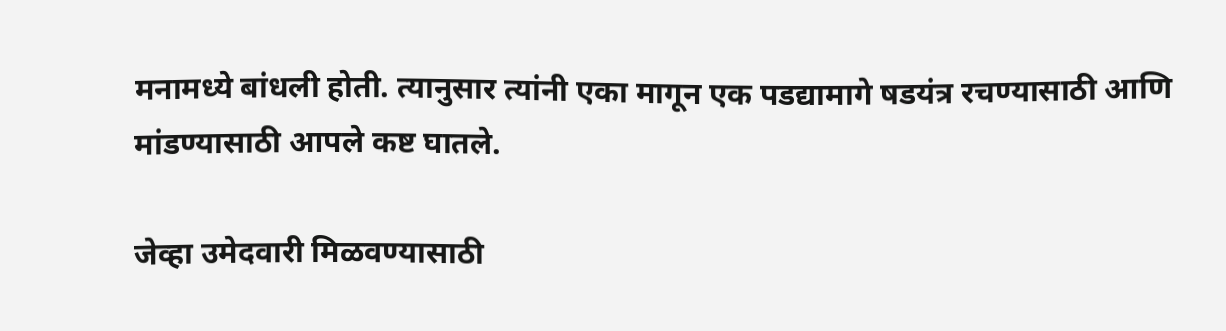मनामध्ये बांधली होती. त्यानुसार त्यांनी एका मागून एक पडद्यामागे षडयंत्र रचण्यासाठी आणि मांडण्यासाठी आपले कष्ट घातले.

जेव्हा उमेदवारी मिळवण्यासाठी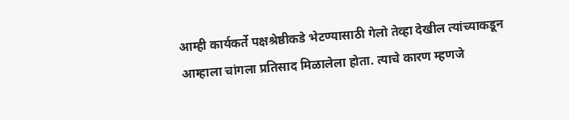आम्ही कार्यकर्ते पक्षश्रेष्ठीकडे भेटण्यासाठी गेलो तेव्हा देखील त्यांच्याकडून आम्हाला चांगला प्रतिसाद मिळालेला होता. त्याचे कारण म्हणजे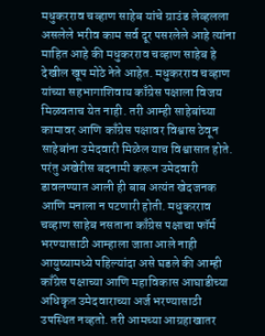मधुकरराव चव्हाण साहेब यांचे ग्राउंड लेव्हलला असलेले भरीव काम सर्व दूर पसरलेले आहे त्यांना माहित आहे की मधुकरराव चव्हाण साहेब हे देखील खूप मोठे नेते आहेत. मधुकरराव चव्हाण यांच्या सहभागाशिवाय काँग्रेस पक्षाला विजय मिळवताच येत नाही. तरी आम्ही साहेबांच्या कामावर आणि काँग्रेस पक्षावर विश्वास ठेवून साहेबांना उमेदवारी मिळेल याच विश्वासात होते. परंतु अखेरीस बदनामी करून उमेदवारी डावलण्यात आली ही बाब अत्यंत खेदजनक आणि मनाला न पटणारी होती. मधुकरराव चव्हाण साहेब नसताना काँग्रेस पक्षाचा फॉर्म भरण्यासाठी आम्हाला जाता आले नाही आयुष्यामध्ये पहिल्यांदा असे घडले की आम्ही काँग्रेस पक्षाच्या आणि महाविकास आघाडीच्या अधिकृत उमेदवाराच्या अर्ज भरण्यासाठी उपस्थित नव्हतो. तरी आमच्या आग्रहाखातर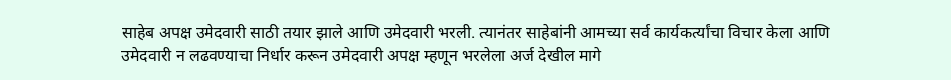साहेब अपक्ष उमेदवारी साठी तयार झाले आणि उमेदवारी भरली. त्यानंतर साहेबांनी आमच्या सर्व कार्यकर्त्यांचा विचार केला आणि उमेदवारी न लढवण्याचा निर्धार करून उमेदवारी अपक्ष म्हणून भरलेला अर्ज देखील मागे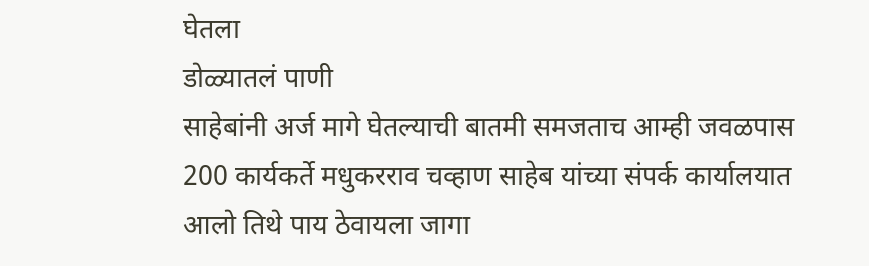घेतला
डोळ्यातलं पाणी
साहेबांनी अर्ज मागे घेतल्याची बातमी समजताच आम्ही जवळपास 200 कार्यकर्ते मधुकरराव चव्हाण साहेब यांच्या संपर्क कार्यालयात आलो तिथे पाय ठेवायला जागा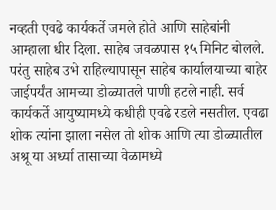नव्हती एवढे कार्यकर्ते जमले होते आणि साहेबांनी आम्हाला धीर दिला. साहेब जवळपास १५ मिनिट बोलले. परंतु साहेब उभे राहिल्यापासून साहेब कार्यालयाच्या बाहेर जाईपर्यंत आमच्या डोळ्यातले पाणी हटले नाही. सर्व कार्यकर्ते आयुष्यामध्ये कधीही एवढे रडले नसतील. एवढा शोक त्यांना झाला नसेल तो शोक आणि त्या डोळ्यातील अश्रू या अर्ध्या तासाच्या वेळामध्ये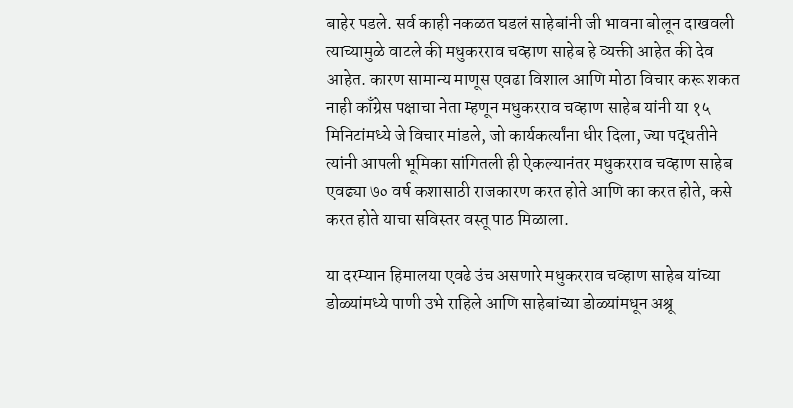बाहेर पडले. सर्व काही नकळत घडलं साहेबांनी जी भावना बोलून दाखवली त्याच्यामुळे वाटले की मधुकरराव चव्हाण साहेब हे व्यक्ती आहेत की देव आहेत. कारण सामान्य माणूस एवढा विशाल आणि मोठा विचार करू शकत नाही काँग्रेस पक्षाचा नेता म्हणून मधुकरराव चव्हाण साहेब यांनी या १५ मिनिटांमध्ये जे विचार मांडले, जो कार्यकर्त्यांना धीर दिला, ज्या पद्धतीने त्यांनी आपली भूमिका सांगितली ही ऐकल्यानंतर मधुकरराव चव्हाण साहेब एवढ्या ७० वर्ष कशासाठी राजकारण करत होते आणि का करत होते, कसे करत होते याचा सविस्तर वस्तू पाठ मिळाला.

या दरम्यान हिमालया एवढे उंच असणारे मधुकरराव चव्हाण साहेब यांच्या डोळ्यांमध्ये पाणी उभे राहिले आणि साहेबांच्या डोळ्यांमधून अश्रू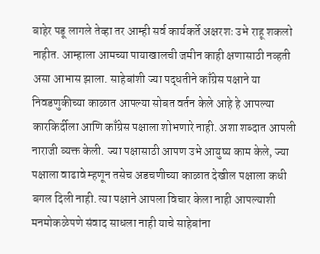बाहेर पडू लागले तेव्हा तर आम्ही सर्व कार्यकर्ते अक्षरशः उभे राहू शकलो नाहीत. आम्हाला आमच्या पायाखालची जमीन काही क्षणासाठी नव्हती असा आभास झाला. साहेबांशी ज्या पद्धतीने काँग्रेस पक्षाने या निवडणुकीच्या काळात आपल्या सोबत वर्तन केले आहे हे आपल्या कारकिर्दीला आणि काँग्रेस पक्षाला शोभणारे नाही. अशा शब्दात आपली नाराजी व्यक्त केली. ज्या पक्षासाठी आपण उभे आयुष्य काम केले, ज्या पक्षाला वाढावे म्हणून तसेच अडचणीच्या काळात देखील पक्षाला कधी बगल दिली नाही. त्या पक्षाने आपला विचार केला नाही आपल्याशी मनमोकळेपणे संवाद साधला नाही याचे साहेबांना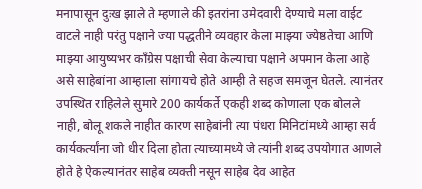मनापासून दुःख झाले ते म्हणाले की इतरांना उमेदवारी देण्याचे मला वाईट वाटले नाही परंतु पक्षाने ज्या पद्धतीने व्यवहार केला माझ्या ज्येष्ठतेचा आणि माझ्या आयुष्यभर काँग्रेस पक्षाची सेवा केल्याचा पक्षाने अपमान केला आहे असे साहेबांना आम्हाला सांगायचे होते आम्ही ते सहज समजून घेतले. त्यानंतर उपस्थित राहिलेले सुमारे 200 कार्यकर्ते एकही शब्द कोणाला एक बोलले नाही, बोलू शकले नाहीत कारण साहेबांनी त्या पंधरा मिनिटांमध्ये आम्हा सर्व कार्यकर्त्यांना जो धीर दिला होता त्याच्यामध्ये जे त्यांनी शब्द उपयोगात आणले होते हे ऐकल्यानंतर साहेब व्यक्ती नसून साहेब देव आहेत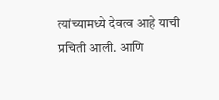त्यांच्यामध्ये देवत्व आहे याची प्रचिती आली. आणि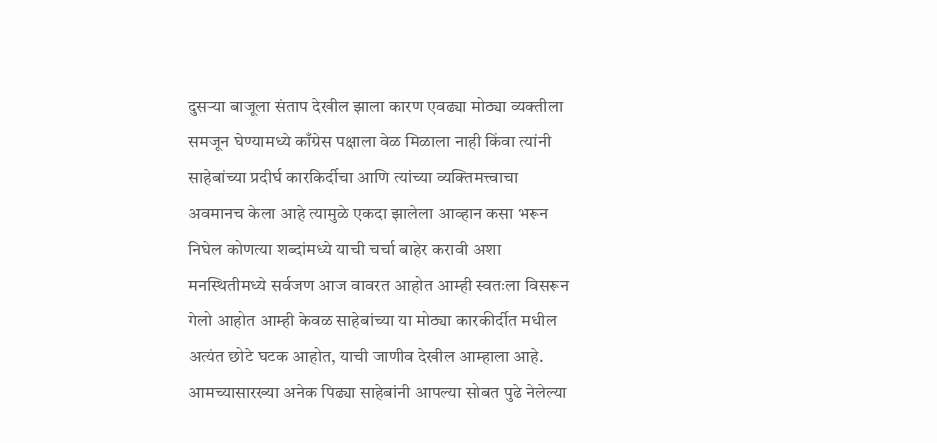दुसऱ्या बाजूला संताप देखील झाला कारण एवढ्या मोठ्या व्यक्तीला समजून घेण्यामध्ये काँग्रेस पक्षाला वेळ मिळाला नाही किंवा त्यांनी साहेबांच्या प्रदीर्घ कारकिर्दीचा आणि त्यांच्या व्यक्तिमत्त्वाचा अवमानच केला आहे त्यामुळे एकदा झालेला आव्हान कसा भरून निघेल कोणत्या शब्दांमध्ये याची चर्चा बाहेर करावी अशा मनस्थितीमध्ये सर्वजण आज वावरत आहोत आम्ही स्वतःला विसरून गेलो आहोत आम्ही केवळ साहेबांच्या या मोठ्या कारकीर्दीत मधील अत्यंत छोटे घटक आहोत, याची जाणीव देखील आम्हाला आहे. आमच्यासारख्या अनेक पिढ्या साहेबांनी आपल्या सोबत पुढे नेलेल्या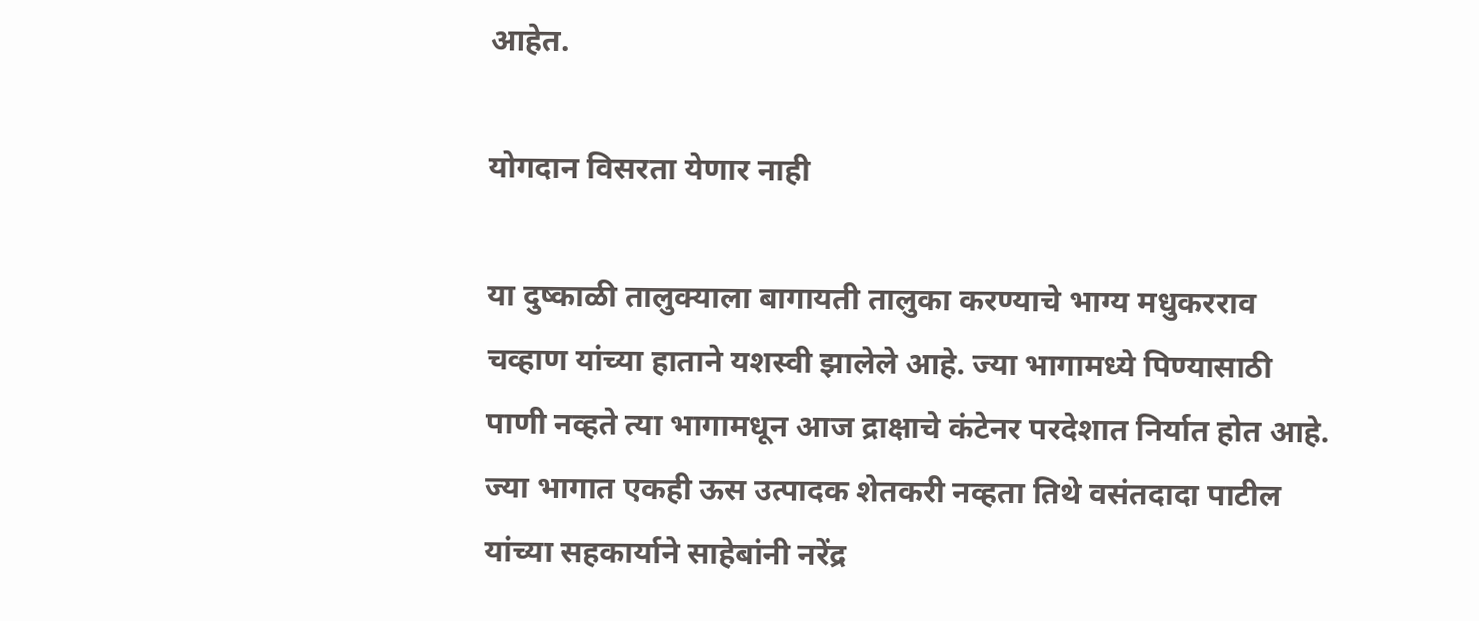आहेत.

योगदान विसरता येणार नाही

या दुष्काळी तालुक्याला बागायती तालुका करण्याचे भाग्य मधुकरराव चव्हाण यांच्या हाताने यशस्वी झालेले आहे. ज्या भागामध्ये पिण्यासाठी पाणी नव्हते त्या भागामधून आज द्राक्षाचे कंटेनर परदेशात निर्यात होत आहे. ज्या भागात एकही ऊस उत्पादक शेतकरी नव्हता तिथे वसंतदादा पाटील यांच्या सहकार्याने साहेबांनी नरेंद्र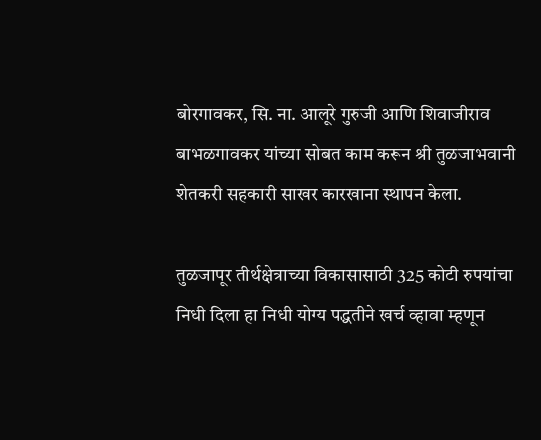बोरगावकर, सि. ना. आलूरे गुरुजी आणि शिवाजीराव बाभळगावकर यांच्या सोबत काम करून श्री तुळजाभवानी शेतकरी सहकारी साखर कारखाना स्थापन केला.

तुळजापूर तीर्थक्षेत्राच्या विकासासाठी 325 कोटी रुपयांचा निधी दिला हा निधी योग्य पद्धतीने खर्च व्हावा म्हणून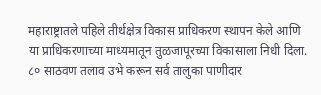महाराष्ट्रातले पहिले तीर्थक्षेत्र विकास प्राधिकरण स्थापन केले आणि या प्राधिकरणाच्या माध्यमातून तुळजापूरच्या विकासाला निधी दिला. ८० साठवण तलाव उभे करून सर्व तालुका पाणीदार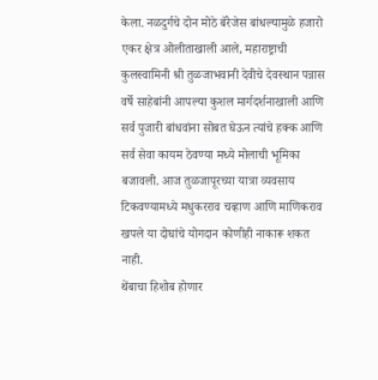केला. नळदुर्गचे दोन मोठे बॅरेजेस बांधल्यामुळे हजारो एकर क्षेत्र ओलीताखाली आले, महाराष्ट्राची कुलस्वामिनी श्री तुळजाभवानी देवीचे देवस्थान पन्नास वर्षे साहेबांनी आपल्या कुशल मार्गदर्शनाखाली आणि सर्व पुजारी बांधवांना सोबत घेऊन त्यांचे हक्क आणि सर्व सेवा कायम ठेवण्या मध्ये मोलाची भूमिका बजावली. आज तुळजापूरच्या यात्रा व्यवसाय टिकवण्यामध्ये मधुकरराव चव्हाण आणि माणिकराव खपले या दोघांचे योगदान कोणीही नाकारू शकत नाही.
थेंबाचा हिशोब होणार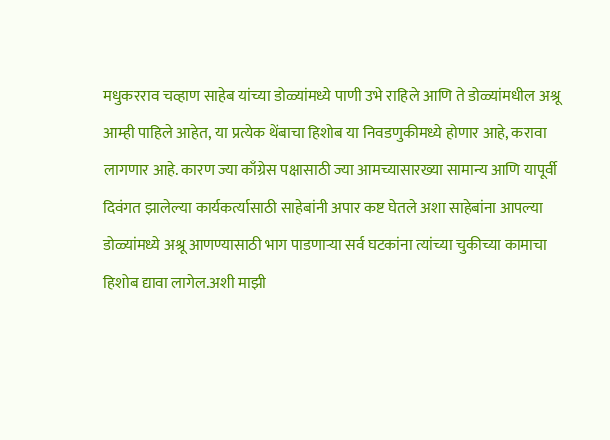मधुकरराव चव्हाण साहेब यांच्या डोळ्यांमध्ये पाणी उभे राहिले आणि ते डोळ्यांमधील अश्रू आम्ही पाहिले आहेत, या प्रत्येक थेंबाचा हिशोब या निवडणुकीमध्ये होणार आहे, करावा लागणार आहे. कारण ज्या काँग्रेस पक्षासाठी ज्या आमच्यासारख्या सामान्य आणि यापूर्वी दिवंगत झालेल्या कार्यकर्त्यासाठी साहेबांनी अपार कष्ट घेतले अशा साहेबांना आपल्या डोळ्यांमध्ये अश्रू आणण्यासाठी भाग पाडणाऱ्या सर्व घटकांना त्यांच्या चुकीच्या कामाचा हिशोब द्यावा लागेल.अशी माझी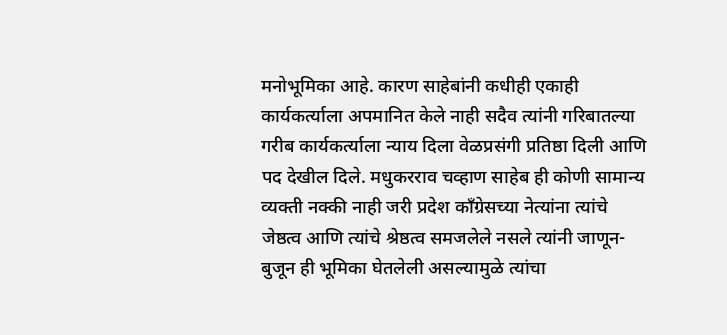मनोभूमिका आहे. कारण साहेबांनी कधीही एकाही कार्यकर्त्याला अपमानित केले नाही सदैव त्यांनी गरिबातल्या गरीब कार्यकर्त्याला न्याय दिला वेळप्रसंगी प्रतिष्ठा दिली आणि पद देखील दिले. मधुकरराव चव्हाण साहेब ही कोणी सामान्य व्यक्ती नक्की नाही जरी प्रदेश काँग्रेसच्या नेत्यांना त्यांचे जेष्ठत्व आणि त्यांचे श्रेष्ठत्व समजलेले नसले त्यांनी जाणून-बुजून ही भूमिका घेतलेली असल्यामुळे त्यांचा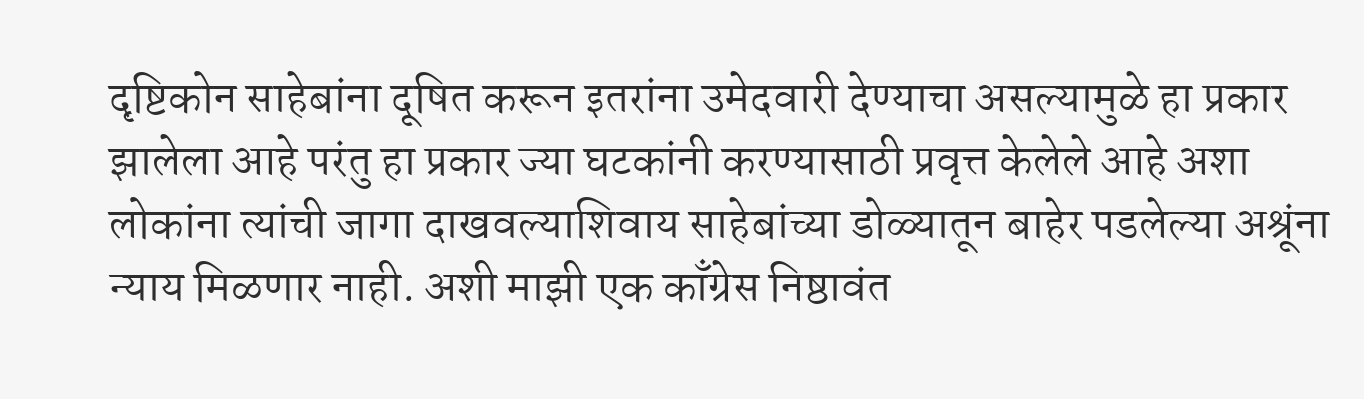दृष्टिकोन साहेबांना दूषित करून इतरांना उमेदवारी देण्याचा असल्यामुळे हा प्रकार झालेला आहे परंतु हा प्रकार ज्या घटकांनी करण्यासाठी प्रवृत्त केलेले आहे अशा लोकांना त्यांची जागा दाखवल्याशिवाय साहेबांच्या डोळ्यातून बाहेर पडलेल्या अश्रूंना न्याय मिळणार नाही. अशी माझी एक काँग्रेस निष्ठावंत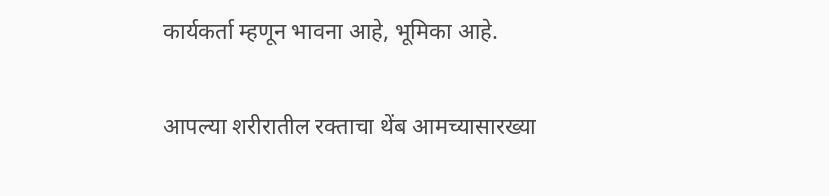कार्यकर्ता म्हणून भावना आहे, भूमिका आहे.

आपल्या शरीरातील रक्ताचा थेंब आमच्यासारख्या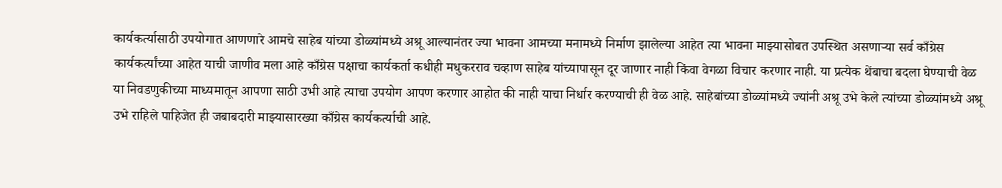कार्यकर्त्यासाठी उपयोगात आणणारे आमचे साहेब यांच्या डोळ्यांमध्ये अश्रू आल्यानंतर ज्या भावना आमच्या मनामध्ये निर्माण झालेल्या आहेत त्या भावना माझ्यासोबत उपस्थित असणाऱ्या सर्व काँग्रेस कार्यकर्त्यांच्या आहेत याची जाणीव मला आहे काँग्रेस पक्षाचा कार्यकर्ता कधीही मधुकरराव चव्हाण साहेब यांच्यापासून दूर जाणार नाही किंवा वेगळा विचार करणार नाही. या प्रत्येक थेंबाचा बदला घेण्याची वेळ या निवडणुकीच्या माध्यमातून आपणा साठी उभी आहे त्याचा उपयोग आपण करणार आहोत की नाही याचा निर्धार करण्याची ही वेळ आहे. साहेबांच्या डोळ्यांमध्ये ज्यांनी अश्रू उभे केले त्यांच्या डोळ्यांमध्ये अश्रू उभे राहिले पाहिजेत ही जबाबदारी माझ्यासारख्या काँग्रेस कार्यकर्त्याची आहे.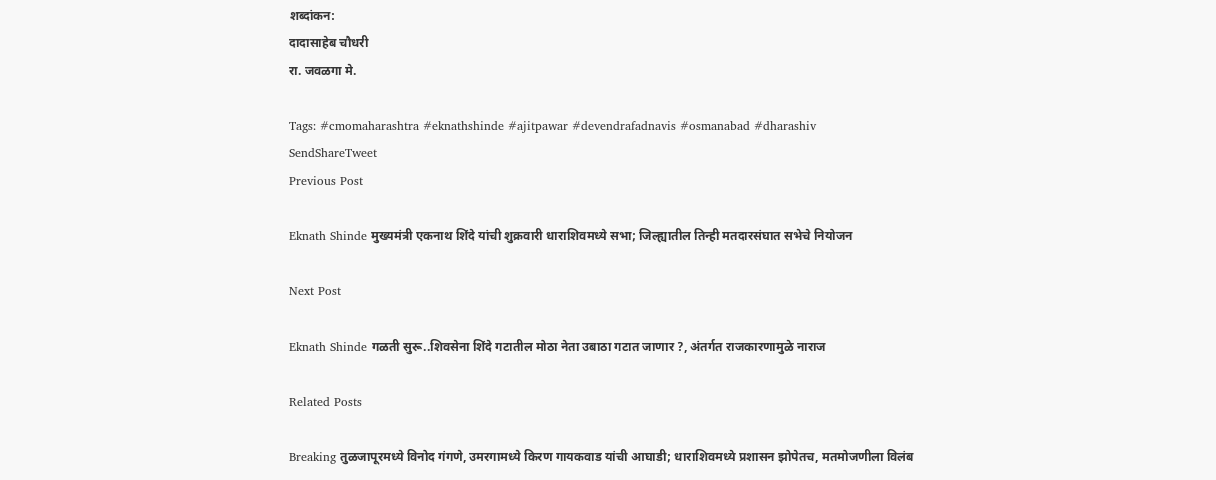शब्दांकन:
दादासाहेब चौधरी
रा. जवळगा मे.

Tags: #cmomaharashtra #eknathshinde #ajitpawar #devendrafadnavis #osmanabad #dharashiv
SendShareTweet
Previous Post

Eknath Shinde मुख्यमंत्री एकनाथ शिंदे यांची शुक्रवारी धाराशिवमध्ये सभा; जिल्ह्यातील तिन्ही मतदारसंघात सभेचे नियोजन

Next Post

Eknath Shinde गळती सुरू..शिवसेना शिंदे गटातील मोठा नेता उबाठा गटात जाणार ?, अंतर्गत राजकारणामुळे नाराज

Related Posts

Breaking तुळजापूरमध्ये विनोद गंगणे, उमरगामध्ये किरण गायकवाड यांची आघाडी; धाराशिवमध्ये प्रशासन झोपेतच, मतमोजणीला विलंब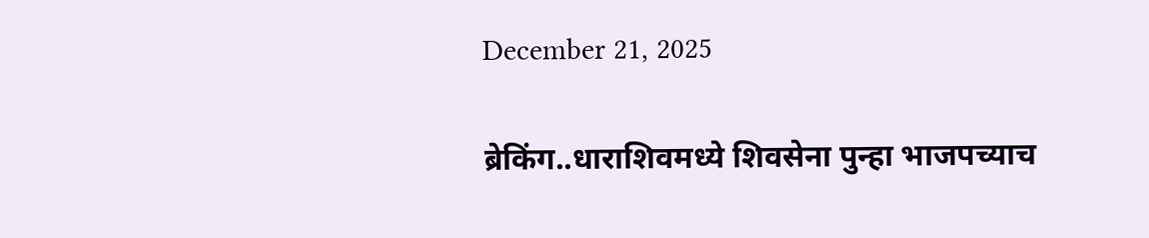December 21, 2025

ब्रेकिंग..धाराशिवमध्ये शिवसेना पुन्हा भाजपच्याच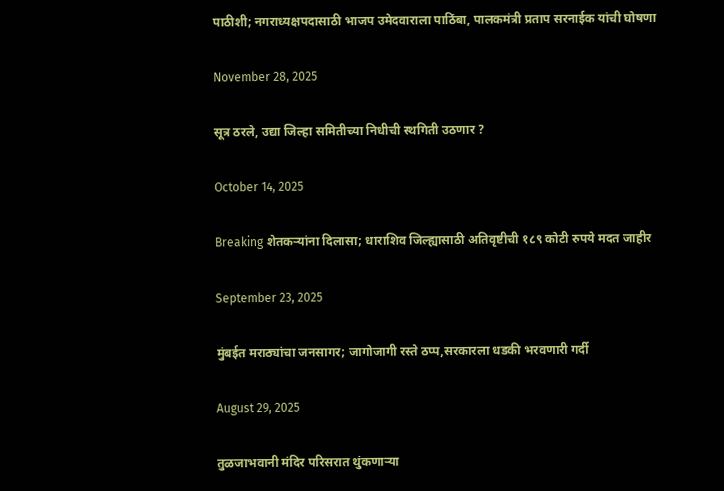पाठीशी; नगराध्यक्षपदासाठी भाजप उमेदवाराला पाठिंबा, पालकमंत्री प्रताप सरनाईक यांची घोषणा

November 28, 2025

सूत्र ठरले, उद्या जिल्हा समितीच्या निधीची स्थगिती उठणार ?

October 14, 2025

Breaking शेतकऱ्यांना दिलासा; धाराशिव जिल्ह्यासाठी अतिवृष्टीची १८९ कोटी रुपये मदत जाहीर

September 23, 2025

मुंबईत मराठ्यांचा जनसागर; जागोजागी रस्ते ठप्प,सरकारला धडकी भरवणारी गर्दी

August 29, 2025

तुळजाभवानी मंदिर परिसरात थुंकणाऱ्या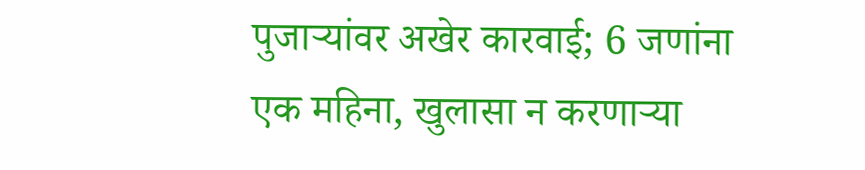पुजाऱ्यांवर अखेर कारवाई; 6 जणांना एक महिना, खुलासा न करणाऱ्या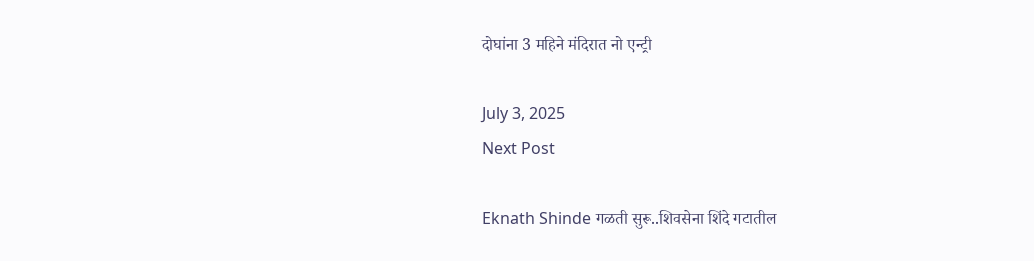दोघांना 3 महिने मंदिरात नो एन्ट्री

July 3, 2025
Next Post

Eknath Shinde गळती सुरू..शिवसेना शिंदे गटातील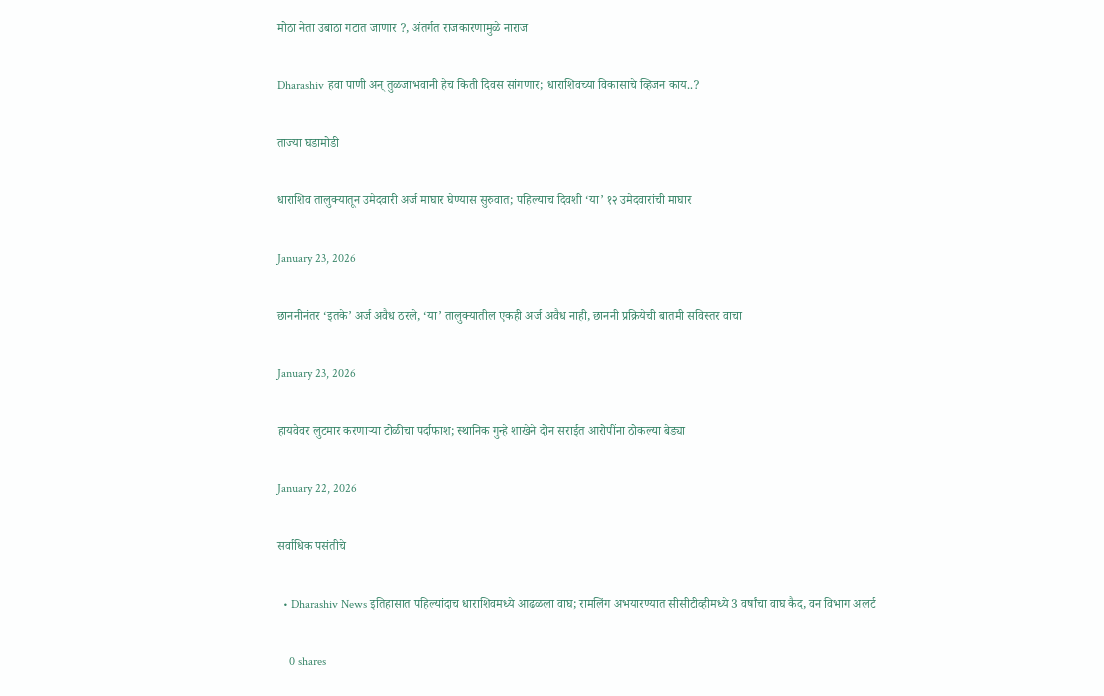मोठा नेता उबाठा गटात जाणार ?, अंतर्गत राजकारणामुळे नाराज

Dharashiv हवा पाणी अन् तुळजाभवानी हेच किती दिवस सांगणार; धाराशिवच्या विकासाचे व्हिजन काय..?

ताज्या घडामोडी

धाराशिव तालुक्यातून उमेदवारी अर्ज माघार घेण्यास सुरुवात; पहिल्याच दिवशी ‘या’ १२ उमेदवारांची माघार

January 23, 2026

छाननीनंतर ‘इतके’ अर्ज अवैध ठरले, ‘या’ तालुक्यातील एकही अर्ज अवैध नाही, छाननी प्रक्रियेची बातमी सविस्तर वाचा

January 23, 2026

हायवेवर लुटमार करणाऱ्या टोळीचा पर्दाफाश; स्थानिक गुन्हे शाखेने दोन सराईत आरोपींना ठोकल्या बेड्या

January 22, 2026

सर्वाधिक पसंतीचे

  • Dharashiv News इतिहासात पहिल्यांदाच धाराशिवमध्ये आढळला वाघ; रामलिंग अभयारण्यात सीसीटीव्हीमध्ये 3 वर्षांचा वाघ कैद, वन विभाग अलर्ट

    0 shares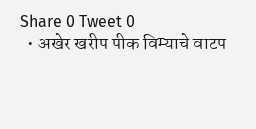Share 0 Tweet 0
  • अखेर खरीप पीक विम्याचे वाटप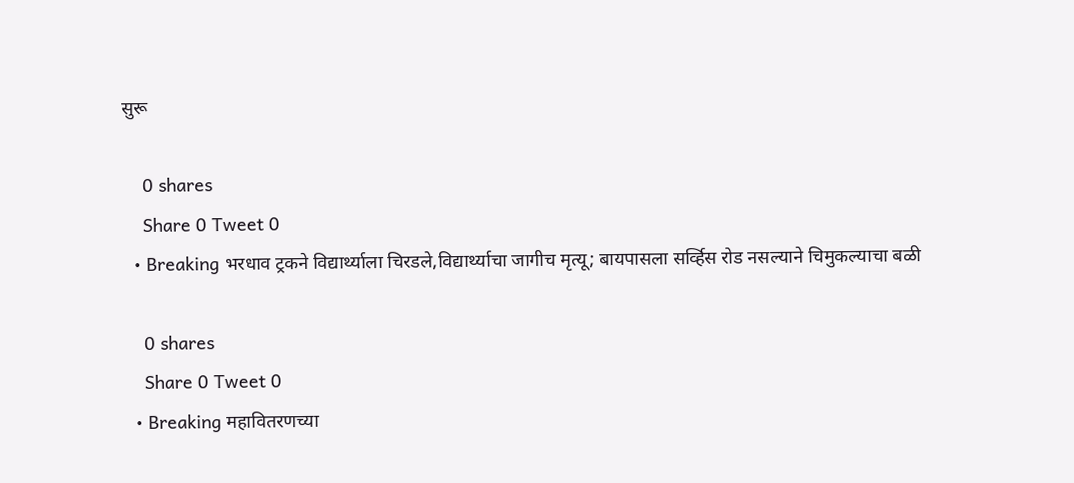सुरू

    0 shares
    Share 0 Tweet 0
  • Breaking भरधाव ट्रकने विद्यार्थ्याला चिरडले,विद्यार्थ्याचा जागीच मृत्यू; बायपासला सर्व्हिस रोड नसल्याने चिमुकल्याचा बळी

    0 shares
    Share 0 Tweet 0
  • Breaking महावितरणच्या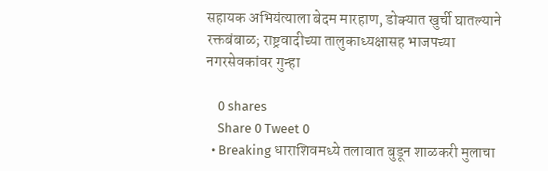सहायक अभियंत्याला बेदम मारहाण, डोक्यात खुर्ची घातल्याने रक्तबंबाळ; राष्ट्रवादीच्या तालुकाध्यक्षासह भाजपच्या नगरसेवकांवर गुन्हा

    0 shares
    Share 0 Tweet 0
  • Breaking धाराशिवमध्ये तलावात बुडून शाळकरी मुलाचा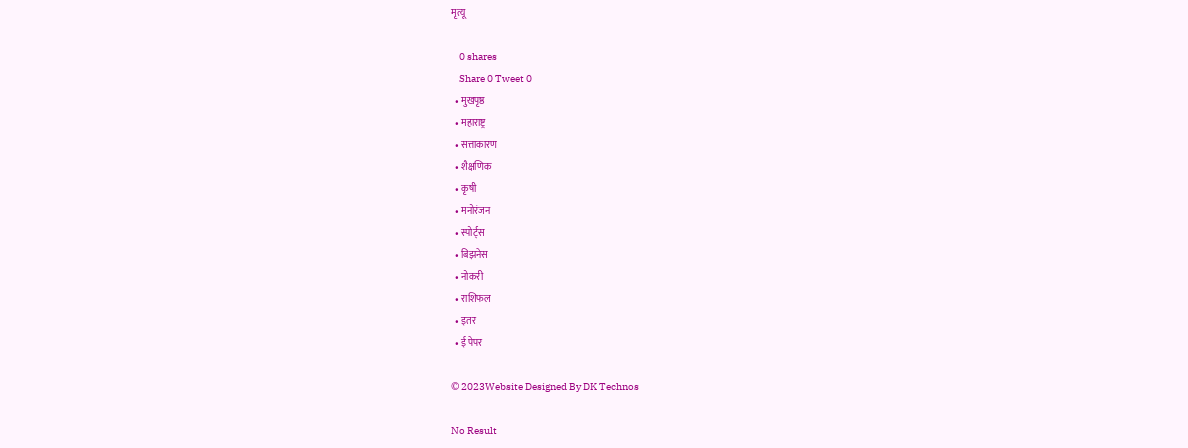मृत्यू

    0 shares
    Share 0 Tweet 0
  • मुखपृष्ठ
  • महाराष्ट्र
  • सत्ताकारण
  • शैक्षणिक
  • कृषी
  • मनोरंजन
  • स्पोर्ट्स
  • बिझनेस
  • नोकरी
  • राशिफल
  • इतर
  • ई पेपर

© 2023Website Designed By DK Technos

No Result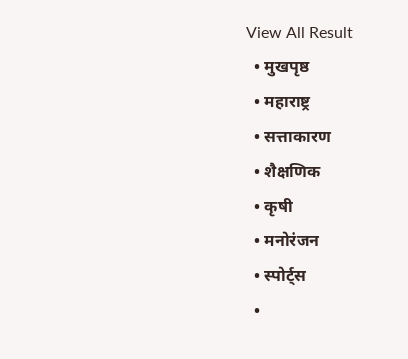View All Result
  • मुखपृष्ठ
  • महाराष्ट्र
  • सत्ताकारण
  • शैक्षणिक
  • कृषी
  • मनोरंजन
  • स्पोर्ट्स
  •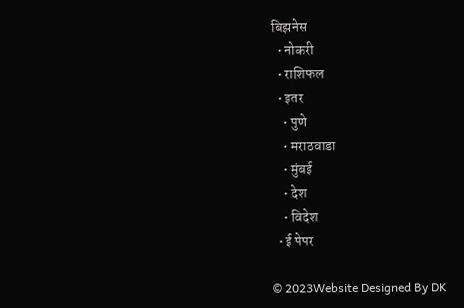बिझनेस
  • नोकरी
  • राशिफल
  • इतर
    • पुणे
    • मराठवाडा
    • मुंबई
    • देश
    • विदेश
  • ई पेपर

© 2023Website Designed By DK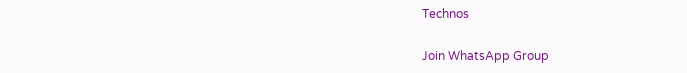Technos

Join WhatsApp Group